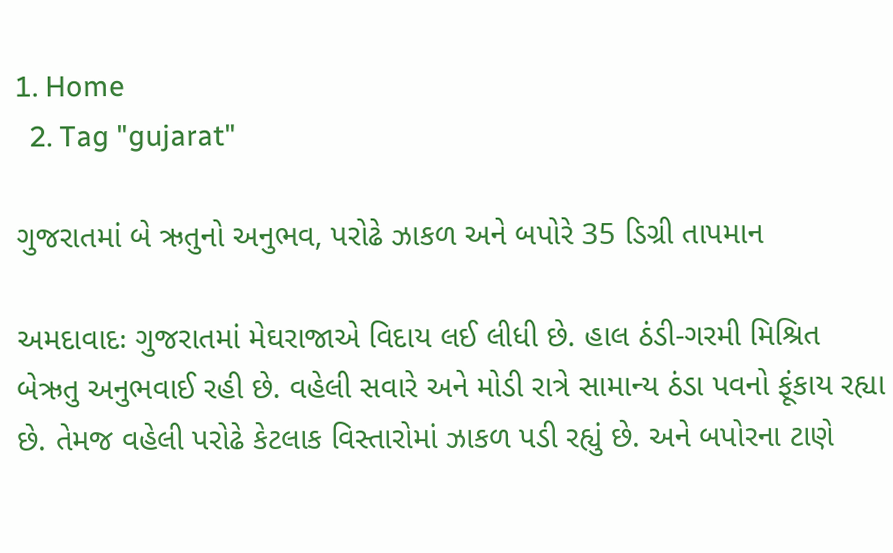1. Home
  2. Tag "gujarat"

ગુજરાતમાં બે ઋતુનો અનુભવ, પરોઢે ઝાકળ અને બપોરે 35 ડિગ્રી તાપમાન

અમદાવાદઃ ગુજરાતમાં મેઘરાજાએ વિદાય લઈ લીધી છે. હાલ ઠંડી-ગરમી મિશ્રિત બેઋતુ અનુભવાઈ રહી છે. વહેલી સવારે અને મોડી રાત્રે સામાન્ય ઠંડા પવનો ફૂંકાય રહ્યા છે. તેમજ વહેલી પરોઢે કેટલાક વિસ્તારોમાં ઝાકળ પડી રહ્યું છે. અને બપોરના ટાણે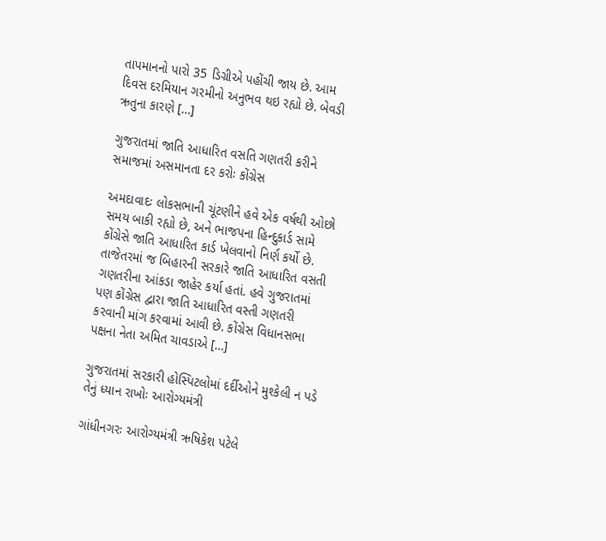તાપમાનનો પારો 35 ડિગ્રીએ પહોંચી જાય છે. આમ દિવસ દરમિયાન ગરમીનો અનુભવ થઇ રહ્યો છે. બેવડી ઋતુના કારણે […]

ગુજરાતમાં જાતિ આધારિત વસતિ ગણતરી કરીને સમાજમાં અસમાનતા દર કરોઃ કોંગ્રેસ

અમદાવાદઃ લોકસભાની ચૂંટણીને હવે એક વર્ષથી ઓછો સમય બાકી રહ્યો છે, અને ભાજપના હિન્દુકાર્ડ સામે કોંગ્રેસે જાતિ આધારિત કાર્ડ ખેલવાનો નિર્ણ કર્યો છે. તાજેતરમાં જ બિહારની સરકારે જાતિ આધારિત વસતી ગણતરીના આંકડા જાહેર કર્યા હતાં. હવે ગુજરાતમાં પણ કોંગ્રેસ દ્વારા જાતિ આધારિત વસ્તી ગણતરી કરવાની માંગ કરવામાં આવી છે. કોંગ્રેસ વિધાનસભા પક્ષના નેતા અમિત ચાવડાએ […]

ગુજરાતમાં સરકારી હોસ્પિટલોમાં દર્દીઓને મુશ્કેલી ન પડે તેનું ધ્યાન રાખોઃ આરોગ્યમંત્રી

ગાંધીનગરઃ આરોગ્યમંત્રી ઋષિકેશ પટેલે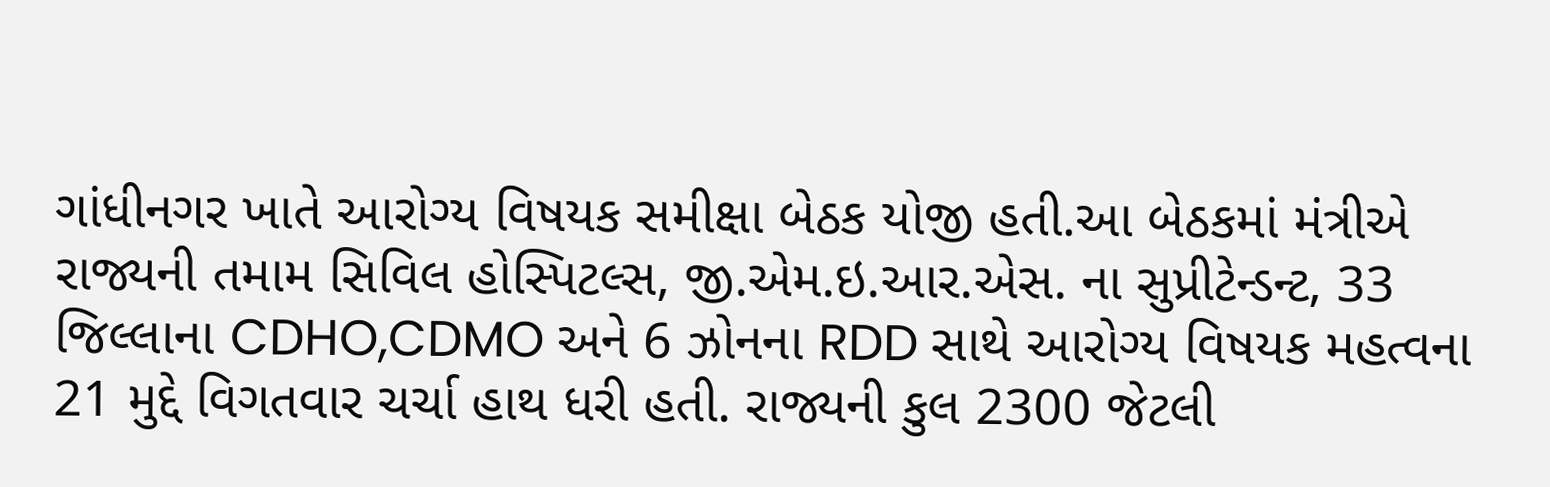ગાંધીનગર ખાતે આરોગ્ય વિષયક સમીક્ષા બેઠક યોજી હતી.આ બેઠકમાં મંત્રીએ રાજ્યની તમામ સિવિલ હોસ્પિટલ્સ, જી.એમ.ઇ.આર.એસ. ના સુપ્રીટેન્ડન્ટ, 33 જિલ્લાના CDHO,CDMO અને 6 ઝોનના RDD સાથે આરોગ્ય વિષયક મહત્વના 21 મુદ્દે વિગતવાર ચર્ચા હાથ ધરી હતી. રાજ્યની કુલ 2300 જેટલી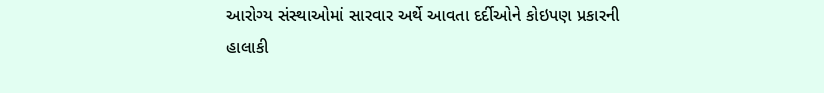આરોગ્ય સંસ્થાઓમાં સારવાર અર્થે આવતા દર્દીઓને કોઇપણ પ્રકારની હાલાકી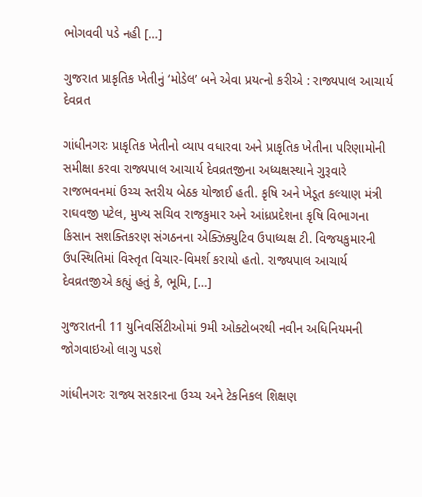ભોગવવી પડે નહી […]

ગુજરાત પ્રાકૃતિક ખેતીનું ‘મોડેલ’ બને એવા પ્રયત્નો કરીએ : રાજ્યપાલ આચાર્ય દેવવ્રત

ગાંધીનગરઃ પ્રાકૃતિક ખેતીનો વ્યાપ વધારવા અને પ્રાકૃતિક ખેતીના પરિણામોની સમીક્ષા કરવા રાજ્યપાલ આચાર્ય દેવવ્રતજીના અધ્યક્ષસ્થાને ગુરૂવારે રાજભવનમાં ઉચ્ચ સ્તરીય બેઠક યોજાઈ હતી. કૃષિ અને ખેડૂત કલ્યાણ મંત્રી રાઘવજી પટેલ, મુખ્ય સચિવ રાજકુમાર અને આંધ્રપ્રદેશના કૃષિ વિભાગના કિસાન સશક્તિકરણ સંગઠનના એક્ઝિક્યુટિવ ઉપાધ્યક્ષ ટી. વિજયકુમારની ઉપસ્થિતિમાં વિસ્તૃત વિચાર-વિમર્શ કરાયો હતો. રાજ્યપાલ આચાર્ય દેવવ્રતજીએ કહ્યું હતું કે, ભૂમિ, […]

ગુજરાતની 11 યુનિવર્સિટીઓમાં 9મી ઓક્ટોબરથી નવીન અધિનિયમની જોગવાઇઓ લાગુ પડશે

ગાંધીનગરઃ રાજ્ય સરકારના ઉચ્ચ અને ટેકનિકલ શિક્ષણ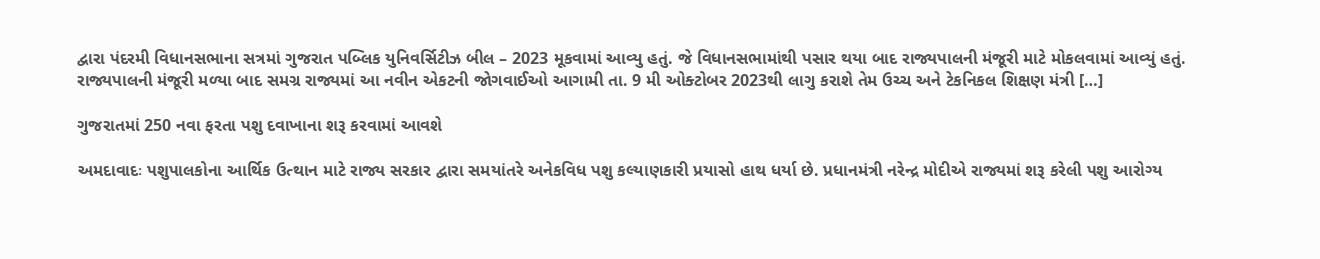દ્વારા પંદરમી વિધાનસભાના સત્રમાં ગુજરાત પબ્લિક યુનિવર્સિટીઝ બીલ – 2023 મૂકવામાં આવ્યુ હતું. જે વિધાનસભામાંથી પસાર થયા બાદ રાજ્યપાલની મંજૂરી માટે મોકલવામાં આવ્યું હતું. રાજ્યપાલની મંજૂરી મળ્યા બાદ સમગ્ર રાજ્યમાં આ નવીન એકટની જોગવાઈઓ આગામી તા. 9 મી ઓક્ટોબર 2023થી લાગુ કરાશે તેમ ઉચ્ચ અને ટેકનિકલ શિક્ષણ મંત્રી […]

ગુજરાતમાં 250 નવા ફરતા પશુ દવાખાના શરૂ કરવામાં આવશે

અમદાવાદઃ પશુપાલકોના આર્થિક ઉત્થાન માટે રાજ્ય સરકાર દ્વારા સમયાંતરે અનેકવિધ પશુ કલ્યાણકારી પ્રયાસો હાથ ધર્યા છે. પ્રધાનમંત્રી નરેન્દ્ર મોદીએ રાજ્યમાં શરૂ કરેલી પશુ આરોગ્ય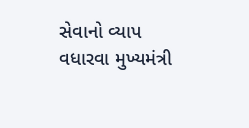સેવાનો વ્યાપ વધારવા મુખ્યમંત્રી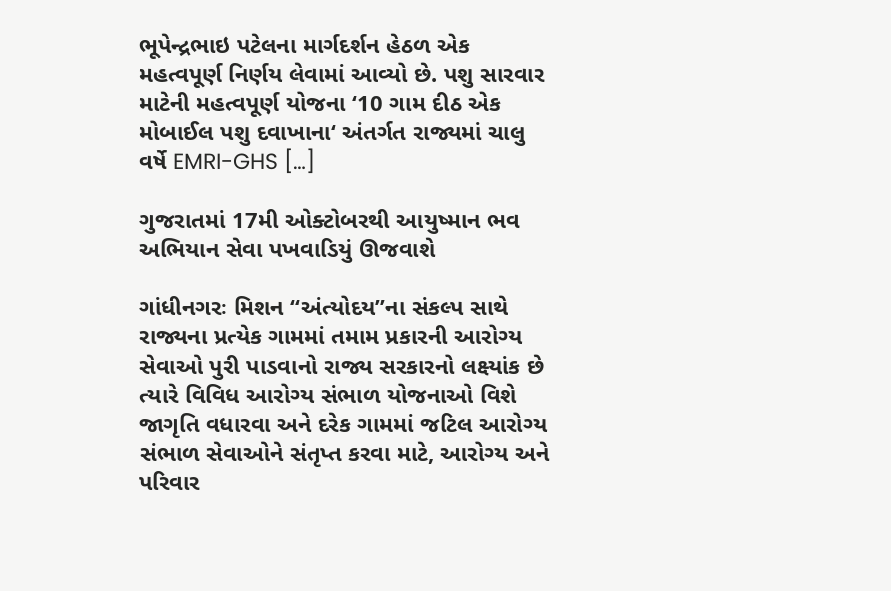ભૂપેન્દ્રભાઇ પટેલના માર્ગદર્શન હેઠળ એક મહત્વપૂર્ણ નિર્ણય લેવામાં આવ્યો છે. પશુ સારવાર માટેની મહત્વપૂર્ણ યોજના ‘10 ગામ દીઠ એક મોબાઈલ પશુ દવાખાના‘ અંતર્ગત રાજ્યમાં ચાલુ વર્ષે EMRI-GHS […]

ગુજરાતમાં 17મી ઓક્ટોબરથી આયુષ્માન ભવ અભિયાન સેવા પખવાડિયું ઊજવાશે

ગાંધીનગરઃ મિશન “અંત્યોદય”ના સંકલ્પ સાથે રાજ્યના પ્રત્યેક ગામમાં તમામ પ્રકારની આરોગ્ય સેવાઓ પુરી પાડવાનો રાજ્ય સરકારનો લક્ષ્યાંક છે ત્યારે વિવિધ આરોગ્ય સંભાળ યોજનાઓ વિશે જાગૃતિ વધારવા અને દરેક ગામમાં જટિલ આરોગ્ય સંભાળ સેવાઓને સંતૃપ્ત કરવા માટે, આરોગ્ય અને પરિવાર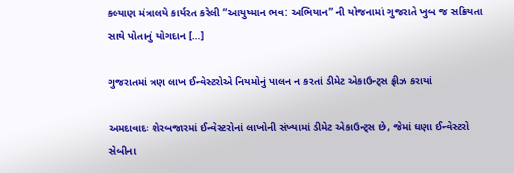કલ્યાણ મંત્રાલયે કાર્યરત કરેલી “આયુષ્માન ભવ: અભિયાન” ની યોજનામાં ગુજરાતે ખુબ જ સક્રિયતા સાથે પોતાનું યોગદાન […]

ગુજરાતમાં ત્રણ લાખ ઈન્વેસ્ટરોએ નિયમોનું પાલન ન કરતાં ડીમેટ એકાઉન્ટ્સ ફ્રીઝ કરાયાં

અમદાવાદઃ શેરબજારમાં ઈન્વેસ્ટરોનાં લાખોની સંખ્યામાં ડીમેટ એકાઉન્ટ્સ છે, જેમાં ઘણા ઈન્વેસ્ટરો સેબીના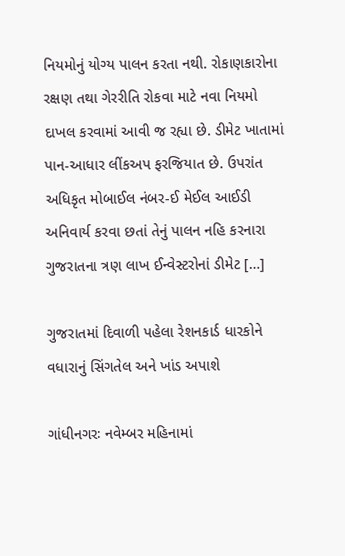નિયમોનું યોગ્ય પાલન કરતા નથી. રોકાણકારોના રક્ષણ તથા ગેરરીતિ રોકવા માટે નવા નિયમો દાખલ કરવામાં આવી જ રહ્યા છે. ડીમેટ ખાતામાં પાન-આધાર લીંકઅપ ફરજિયાત છે. ઉપરાંત અધિકૃત મોબાઈલ નંબર-ઈ મેઈલ આઈડી અનિવાર્ય કરવા છતાં તેનું પાલન નહિ કરનારા ગુજરાતના ત્રણ લાખ ઈન્વેસ્ટરોનાં ડીમેટ […]

ગુજરાતમાં દિવાળી પહેલા રેશનકાર્ડ ધારકોને વધારાનું સિંગતેલ અને ખાંડ અપાશે

ગાંધીનગરઃ નવેમ્બર મહિનામાં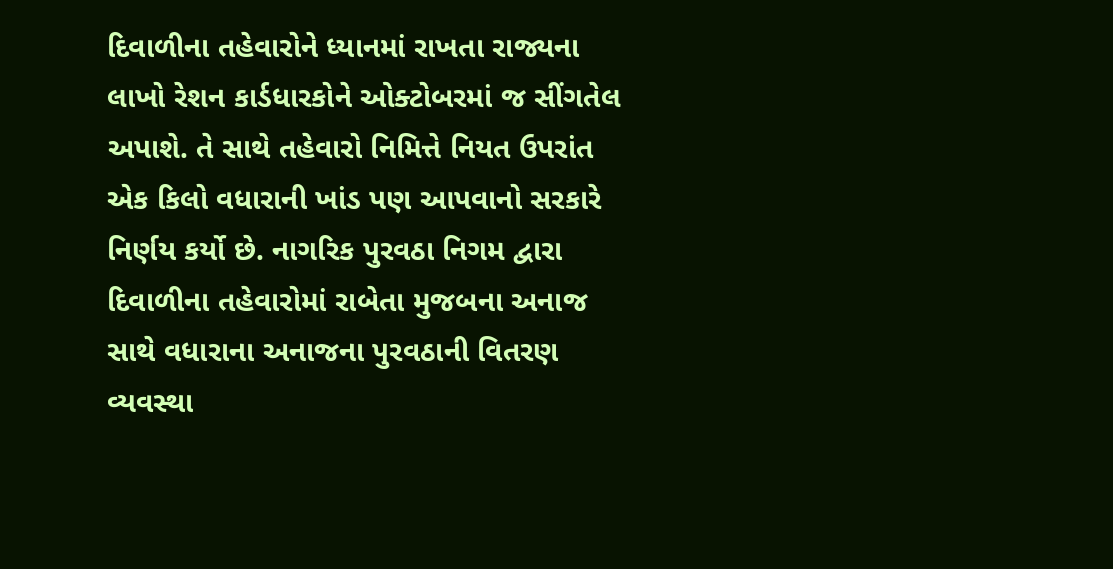દિવાળીના તહેવારોને ધ્યાનમાં રાખતા રાજ્યના લાખો રેશન કાર્ડધારકોને ઓક્ટોબરમાં જ સીંગતેલ અપાશે. તે સાથે તહેવારો નિમિત્તે નિયત ઉપરાંત એક કિલો વધારાની ખાંડ પણ આપવાનો સરકારે નિર્ણય કર્યો છે. નાગરિક પુરવઠા નિગમ દ્વારા  દિવાળીના તહેવારોમાં રાબેતા મુજબના અનાજ સાથે વધારાના અનાજના પુરવઠાની વિતરણ વ્યવસ્થા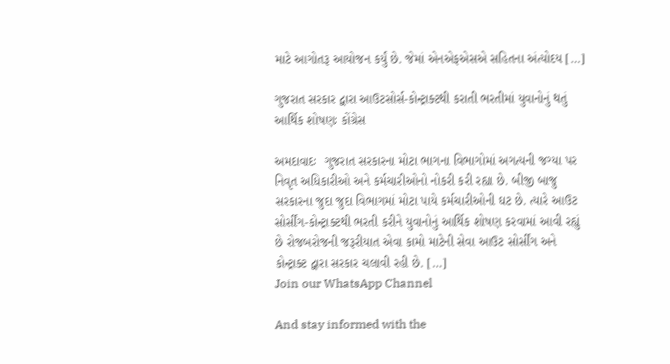માટે આગોતરૂ આયોજન કર્યું છે. જેમાં એનએફએસએ સહિતના અંત્યોદય […]

ગુજરાત સરકાર દ્વારા આઉટસોર્સ-કોન્ટ્રાક્ટથી કરાતી ભરતીમાં યુવાનોનું થતું આર્થિક શોષણઃ કોંગ્રેસ

અમદાવાદઃ  ગુજરાત સરકારના મોટા ભાગના વિભાગોમાં અગત્યની જગ્યા પર નિવૃત અધિકારીઓ અને કર્મચારીઓનો નોકરી કરી રહ્યા છે. બીજી બાજુ સરકારના જુદા જુદા વિભાગમાં મોટા પાયે કર્મચારીઓની ઘટ છે. ત્યારે આઉટ સોર્સીંગ-કોન્ટ્રાક્ટથી ભરતી કરીને યુવાનોનું આર્થિક શોષણ કરવામાં આવી રહ્યું છે રોજબરોજની જરૂરીયાત એવા કામો માટેની સેવા આઉટ સોર્સીંગ અને કોન્ટ્રાક્ટ દ્વારા સરકાર ચલાવી રહી છે. […]
Join our WhatsApp Channel

And stay informed with the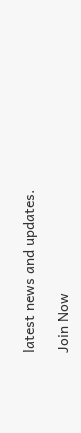latest news and updates.

Join Now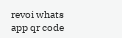revoi whats app qr code